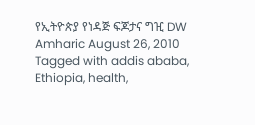የኢትዮጵያ የነዳጅ ፍጆታና ግዢ DW Amharic August 26, 2010 Tagged with addis ababa, Ethiopia, health,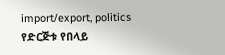import/export, politics የድርጅቱ የበላይ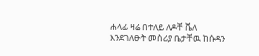ሐላፊ ዛሬ በተለይ ለዶቸ ቬለ እንደገለፁት መስሪያ ቤታቸዉ ከሱዳን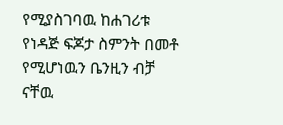የሚያስገባዉ ከሐገሪቱ የነዳጅ ፍጆታ ስምንት በመቶ የሚሆነዉን ቤንዚን ብቻ ናቸዉ